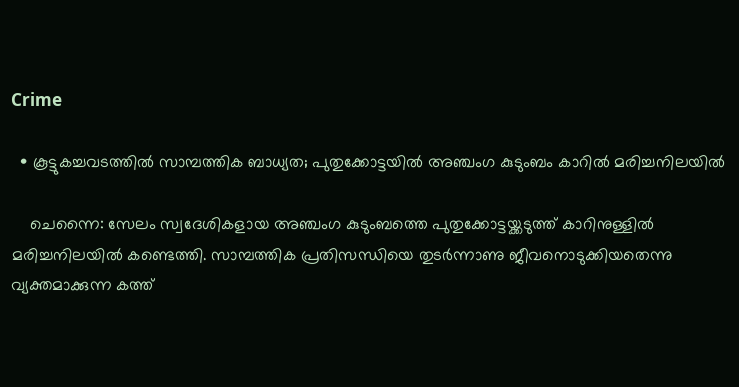Crime

  • കൂട്ടുകച്ചവടത്തില്‍ സാമ്പത്തിക ബാധ്യത; പുതുക്കോട്ടയില്‍ അഞ്ചംഗ കുടുംബം കാറില്‍ മരിച്ചനിലയില്‍

    ചെന്നൈ: സേലം സ്വദേശികളായ അഞ്ചംഗ കുടുംബത്തെ പുതുക്കോട്ടയ്ക്കടുത്ത് കാറിനുള്ളില്‍ മരിച്ചനിലയില്‍ കണ്ടെത്തി. സാമ്പത്തിക പ്രതിസന്ധിയെ തുടര്‍ന്നാണു ജീവനൊടുക്കിയതെന്നു വ്യക്തമാക്കുന്ന കത്ത്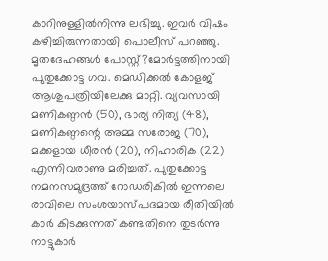കാറിനുള്ളില്‍നിന്നു ലഭിച്ചു. ഇവര്‍ വിഷം കഴിച്ചിരുന്നതായി പൊലീസ് പറഞ്ഞു. മൃതദേഹങ്ങള്‍ പോസ്റ്റ്?മോര്‍ട്ടത്തിനായി പുതുക്കോട്ട ഗവ. മെഡിക്കല്‍ കോളജ് ആശുപത്രിയിലേക്കു മാറ്റി. വ്യവസായി മണികണ്ഠന്‍ (50), ഭാര്യ നിത്യ (48), മണികണ്ഠന്റെ അമ്മ സരോജ (70), മക്കളായ ധീരന്‍ (20), നിഹാരിക (22) എന്നിവരാണു മരിച്ചത്. പുതുക്കോട്ട നമനസമുദ്രത്ത് റോഡരികില്‍ ഇന്നലെ രാവിലെ സംശയാസ്പദമായ രീതിയില്‍ കാര്‍ കിടക്കുന്നത് കണ്ടതിനെ തുടര്‍ന്നു നാട്ടുകാര്‍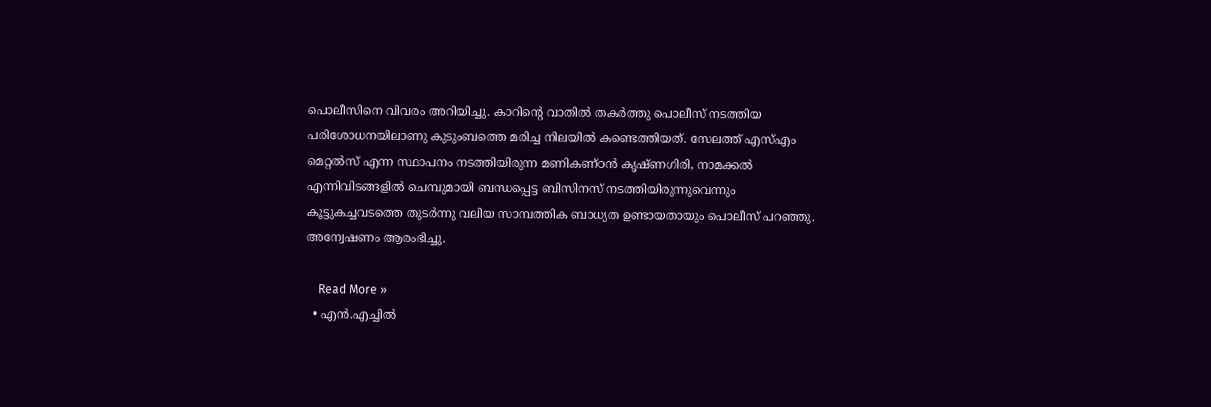പൊലീസിനെ വിവരം അറിയിച്ചു. കാറിന്റെ വാതില്‍ തകര്‍ത്തു പൊലീസ് നടത്തിയ പരിശോധനയിലാണു കുടുംബത്തെ മരിച്ച നിലയില്‍ കണ്ടെത്തിയത്. സേലത്ത് എസ്എം മെറ്റല്‍സ് എന്ന സ്ഥാപനം നടത്തിയിരുന്ന മണികണ്ഠന്‍ കൃഷ്ണഗിരി, നാമക്കല്‍ എന്നിവിടങ്ങളില്‍ ചെമ്പുമായി ബന്ധപ്പെട്ട ബിസിനസ് നടത്തിയിരുന്നുവെന്നും കൂട്ടുകച്ചവടത്തെ തുടര്‍ന്നു വലിയ സാമ്പത്തിക ബാധ്യത ഉണ്ടായതായും പൊലീസ് പറഞ്ഞു. അന്വേഷണം ആരംഭിച്ചു.

    Read More »
  • എന്‍.എച്ചില്‍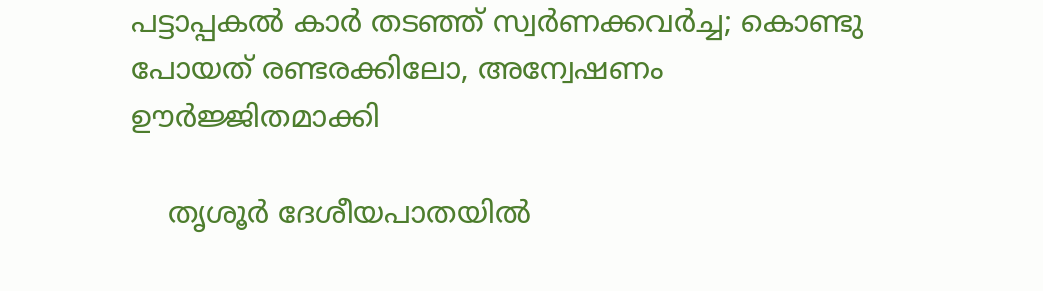പട്ടാപ്പകല്‍ കാര്‍ തടഞ്ഞ് സ്വര്‍ണക്കവര്‍ച്ച; കൊണ്ടു പോയത് രണ്ടരക്കിലോ, അന്വേഷണം ഊര്‍ജ്ജിതമാക്കി

    തൃശൂര്‍ ദേശീയപാതയില്‍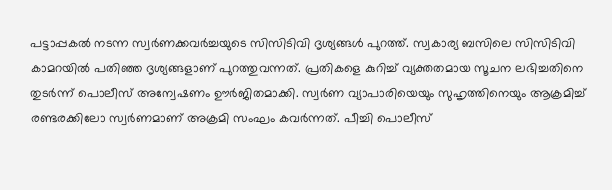പട്ടാപ്പകല്‍ നടന്ന സ്വര്‍ണക്കവര്‍ച്ചയുടെ സിസിടിവി ദൃശ്യങ്ങള്‍ പുറത്ത്. സ്വകാര്യ ബസിലെ സിസിടിവി കാമറയില്‍ പതിഞ്ഞ ദൃശ്യങ്ങളാണ് പുറത്തുവന്നത്. പ്രതികളെ കുറിച്ച് വ്യക്തതമായ സൂചന ലഭിച്ചതിനെ തുടര്‍ന്ന് പൊലീസ് അന്വേഷണം ഊര്‍ജിതമാക്കി. സ്വര്‍ണ വ്യാപാരിയെയും സുഹൃത്തിനെയും ആക്രമിച്ച് രണ്ടരക്കിലോ സ്വര്‍ണമാണ് അക്രമി സംഘം കവര്‍ന്നത്. പീച്ചി പൊലീസ്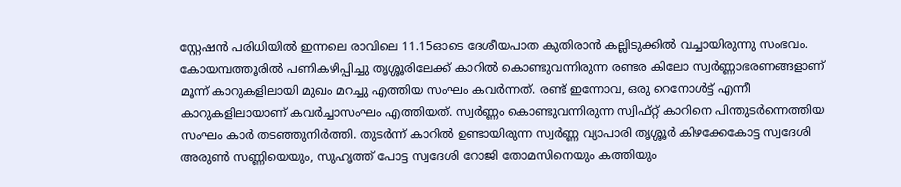സ്റ്റേഷന്‍ പരിധിയില്‍ ഇന്നലെ രാവിലെ 11.15ഓടെ ദേശീയപാത കുതിരാന്‍ കല്ലിടുക്കില്‍ വച്ചായിരുന്നു സംഭവം. കോയമ്പത്തൂരില്‍ പണികഴിപ്പിച്ചു തൃശ്ശൂരിലേക്ക് കാറില്‍ കൊണ്ടുവന്നിരുന്ന രണ്ടര കിലോ സ്വര്‍ണ്ണാഭരണങ്ങളാണ് മൂന്ന് കാറുകളിലായി മുഖം മറച്ചു എത്തിയ സംഘം കവര്‍ന്നത്. രണ്ട് ഇന്നോവ, ഒരു റെനോള്‍ട്ട് എന്നീ കാറുകളിലായാണ് കവര്‍ച്ചാസംഘം എത്തിയത്. സ്വര്‍ണ്ണം കൊണ്ടുവന്നിരുന്ന സ്വിഫ്റ്റ് കാറിനെ പിന്തുടര്‍ന്നെത്തിയ സംഘം കാര്‍ തടഞ്ഞുനിര്‍ത്തി. തുടര്‍ന്ന് കാറില്‍ ഉണ്ടായിരുന്ന സ്വര്‍ണ്ണ വ്യാപാരി തൃശ്ശൂര്‍ കിഴക്കേകോട്ട സ്വദേശി അരുണ്‍ സണ്ണിയെയും, സുഹൃത്ത് പോട്ട സ്വദേശി റോജി തോമസിനെയും കത്തിയും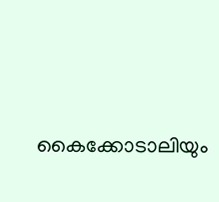കൈക്കോടാലിയും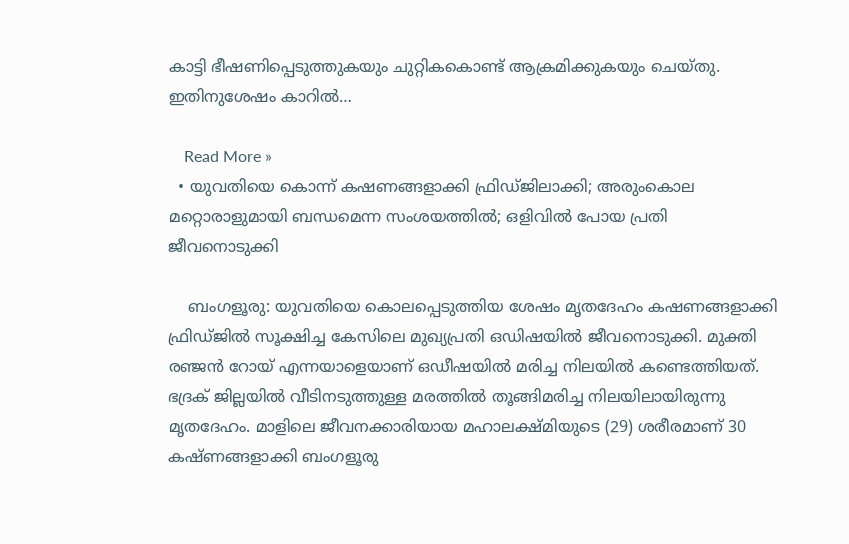കാട്ടി ഭീഷണിപ്പെടുത്തുകയും ചുറ്റികകൊണ്ട് ആക്രമിക്കുകയും ചെയ്തു. ഇതിനുശേഷം കാറില്‍…

    Read More »
  • യുവതിയെ കൊന്ന് കഷണങ്ങളാക്കി ഫ്രിഡ്ജിലാക്കി; അരുംകൊല മറ്റൊരാളുമായി ബന്ധമെന്ന സംശയത്തില്‍; ഒളിവില്‍ പോയ പ്രതി ജീവനൊടുക്കി

    ബംഗളൂരു: യുവതിയെ കൊലപ്പെടുത്തിയ ശേഷം മൃതദേഹം കഷണങ്ങളാക്കി ഫ്രിഡ്ജില്‍ സൂക്ഷിച്ച കേസിലെ മുഖ്യപ്രതി ഒഡിഷയില്‍ ജീവനൊടുക്കി. മുക്തി രഞ്ജന്‍ റോയ് എന്നയാളെയാണ് ഒഡീഷയില്‍ മരിച്ച നിലയില്‍ കണ്ടെത്തിയത്. ഭദ്രക് ജില്ലയില്‍ വീടിനടുത്തുള്ള മരത്തില്‍ തൂങ്ങിമരിച്ച നിലയിലായിരുന്നു മൃതദേഹം. മാളിലെ ജീവനക്കാരിയായ മഹാലക്ഷ്മിയുടെ (29) ശരീരമാണ് 30 കഷ്ണങ്ങളാക്കി ബംഗളൂരു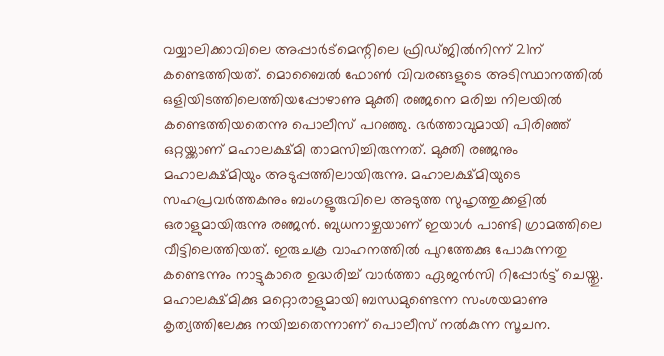വയ്യാലിക്കാവിലെ അപ്പാര്‍ട്‌മെന്റിലെ ഫ്രിഡ്ജില്‍നിന്ന് 21ന് കണ്ടെത്തിയത്. മൊബൈല്‍ ഫോണ്‍ വിവരങ്ങളുടെ അടിസ്ഥാനത്തില്‍ ഒളിയിടത്തിലെത്തിയപ്പോഴാണു മുക്തി രഞ്ജനെ മരിച്ച നിലയില്‍ കണ്ടെത്തിയതെന്നു പൊലീസ് പറഞ്ഞു. ഭര്‍ത്താവുമായി പിരിഞ്ഞ് ഒറ്റയ്ക്കാണ് മഹാലക്ഷ്മി താമസിച്ചിരുന്നത്. മുക്തി രഞ്ജനും മഹാലക്ഷ്മിയും അടുപ്പത്തിലായിരുന്നു. മഹാലക്ഷ്മിയുടെ സഹപ്രവര്‍ത്തകനും ബംഗളൂരുവിലെ അടുത്ത സുഹൃത്തുക്കളില്‍ ഒരാളുമായിരുന്നു രഞ്ജന്‍. ബുധനാഴ്ചയാണ് ഇയാള്‍ പാണ്ടി ഗ്രാമത്തിലെ വീട്ടിലെത്തിയത്. ഇരുചക്ര വാഹനത്തില്‍ പുറത്തേക്കു പോകുന്നതു കണ്ടെന്നും നാട്ടുകാരെ ഉദ്ധരിച്ച് വാര്‍ത്താ ഏജന്‍സി റിപ്പോര്‍ട്ട് ചെയ്തു. മഹാലക്ഷ്മിക്കു മറ്റൊരാളുമായി ബന്ധമുണ്ടെന്ന സംശയമാണു കൃത്യത്തിലേക്കു നയിച്ചതെന്നാണ് പൊലീസ് നല്‍കുന്ന സൂചന.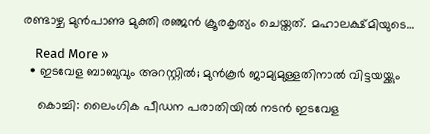രണ്ടാഴ്ച മുന്‍പാണു മുക്തി രഞ്ജന്‍ ക്രൂരകൃത്യം ചെയ്തത്. മഹാലക്ഷ്മിയുടെ…

    Read More »
  • ഇടവേള ബാബുവും അറസ്റ്റില്‍; മുന്‍കൂര്‍ ജാമ്യമുള്ളതിനാല്‍ വിട്ടയയ്ക്കും

    കൊച്ചി: ലൈംഗിക പീഡന പരാതിയില്‍ നടന്‍ ഇടവേള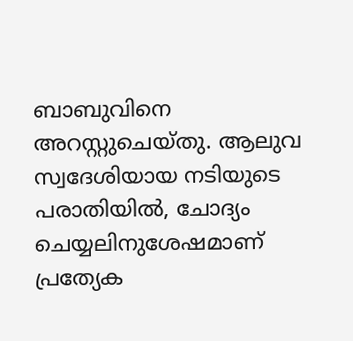ബാബുവിനെ അറസ്റ്റുചെയ്തു. ആലുവ സ്വദേശിയായ നടിയുടെ പരാതിയില്‍, ചോദ്യം ചെയ്യലിനുശേഷമാണ് പ്രത്യേക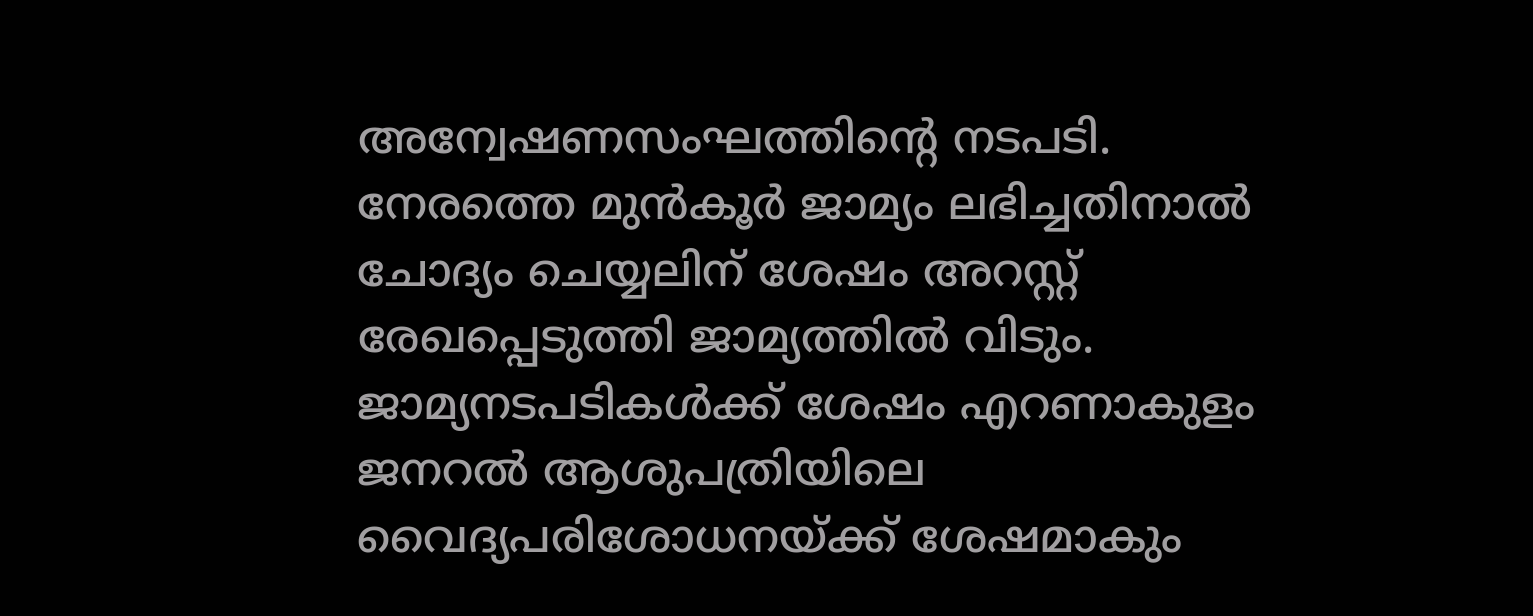അന്വേഷണസംഘത്തിന്റെ നടപടി. നേരത്തെ മുന്‍കൂര്‍ ജാമ്യം ലഭിച്ചതിനാല്‍ ചോദ്യം ചെയ്യലിന് ശേഷം അറസ്റ്റ് രേഖപ്പെടുത്തി ജാമ്യത്തില്‍ വിടും. ജാമ്യനടപടികള്‍ക്ക് ശേഷം എറണാകുളം ജനറല്‍ ആശുപത്രിയിലെ വൈദ്യപരിശോധനയ്ക്ക് ശേഷമാകും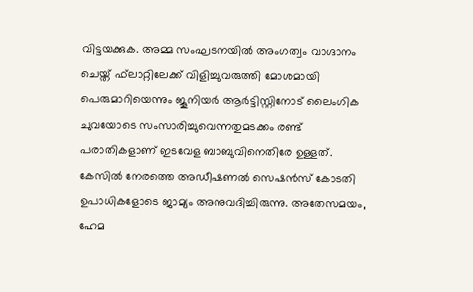വിട്ടയക്കുക. അമ്മ സംഘടനയില്‍ അംഗത്വം വാഗ്ദാനം ചെയ്ത് ഫ്‌ലാറ്റിലേക്ക് വിളിച്ചുവരുത്തി മോശമായി പെരുമാറിയെന്നും ജൂനിയര്‍ ആര്‍ട്ടിസ്റ്റിനോട് ലൈംഗിക ചുവയോടെ സംസാരിച്ചുവെന്നതുമടക്കം രണ്ട് പരാതികളാണ് ഇടവേള ബാബുവിനെതിരേ ഉള്ളത്. കേസില്‍ നേരത്തെ അഡീഷണല്‍ സെഷന്‍സ് കോടതി ഉപാധികളോടെ ജാമ്യം അനുവദിച്ചിരുന്നു. അതേസമയം, ഹേമ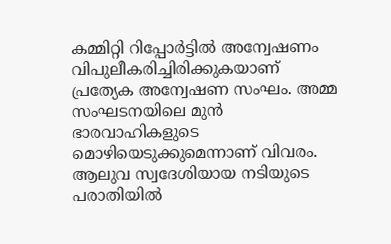കമ്മിറ്റി റിപ്പോര്‍ട്ടില്‍ അന്വേഷണം വിപുലീകരിച്ചിരിക്കുകയാണ് പ്രത്യേക അന്വേഷണ സംഘം. അമ്മ സംഘടനയിലെ മുന്‍ ഭാരവാഹികളുടെ മൊഴിയെടുക്കുമെന്നാണ് വിവരം. ആലുവ സ്വദേശിയായ നടിയുടെ പരാതിയില്‍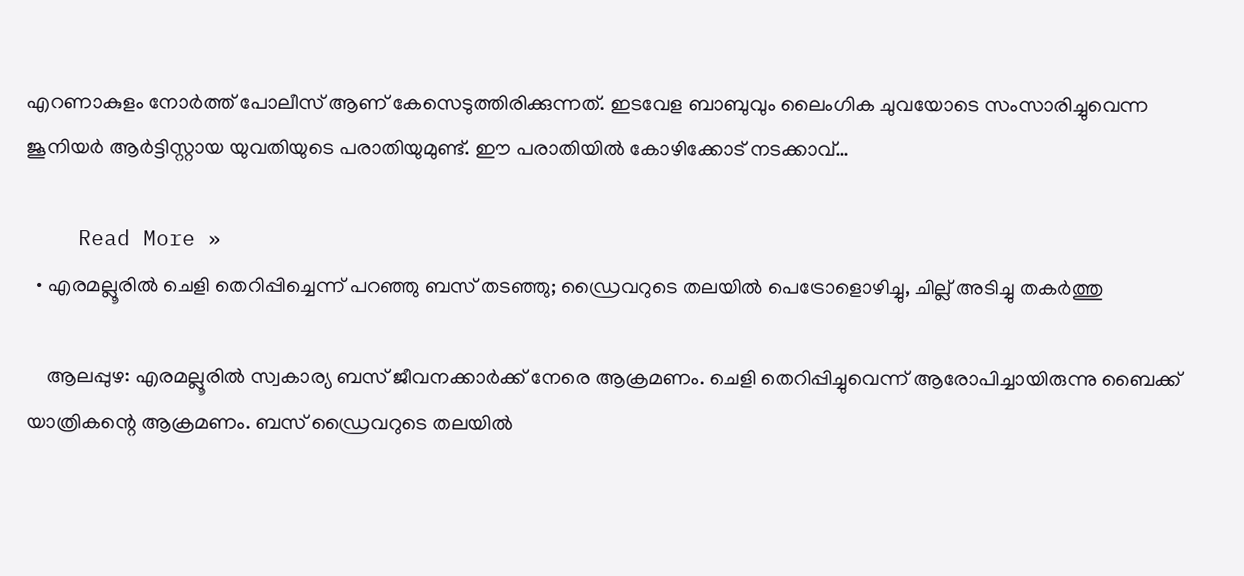എറണാകുളം നോര്‍ത്ത് പോലീസ് ആണ് കേസെടുത്തിരിക്കുന്നത്. ഇടവേള ബാബുവും ലൈംഗിക ചുവയോടെ സംസാരിച്ചുവെന്ന ജൂനിയര്‍ ആര്‍ട്ടിസ്റ്റായ യുവതിയുടെ പരാതിയുമുണ്ട്. ഈ പരാതിയില്‍ കോഴിക്കോട് നടക്കാവ്…

    Read More »
  • എരമല്ലൂരില്‍ ചെളി തെറിപ്പിച്ചെന്ന് പറഞ്ഞു ബസ് തടഞ്ഞു; ഡ്രൈവറുടെ തലയില്‍ പെട്രോളൊഴിച്ചു, ചില്ല് അടിച്ചു തകര്‍ത്തു

    ആലപ്പുഴ: എരമല്ലൂരില്‍ സ്വകാര്യ ബസ് ജീവനക്കാര്‍ക്ക് നേരെ ആക്രമണം. ചെളി തെറിപ്പിച്ചുവെന്ന് ആരോപിച്ചായിരുന്നു ബൈക്ക് യാത്രികന്റെ ആക്രമണം. ബസ് ഡ്രൈവറുടെ തലയില്‍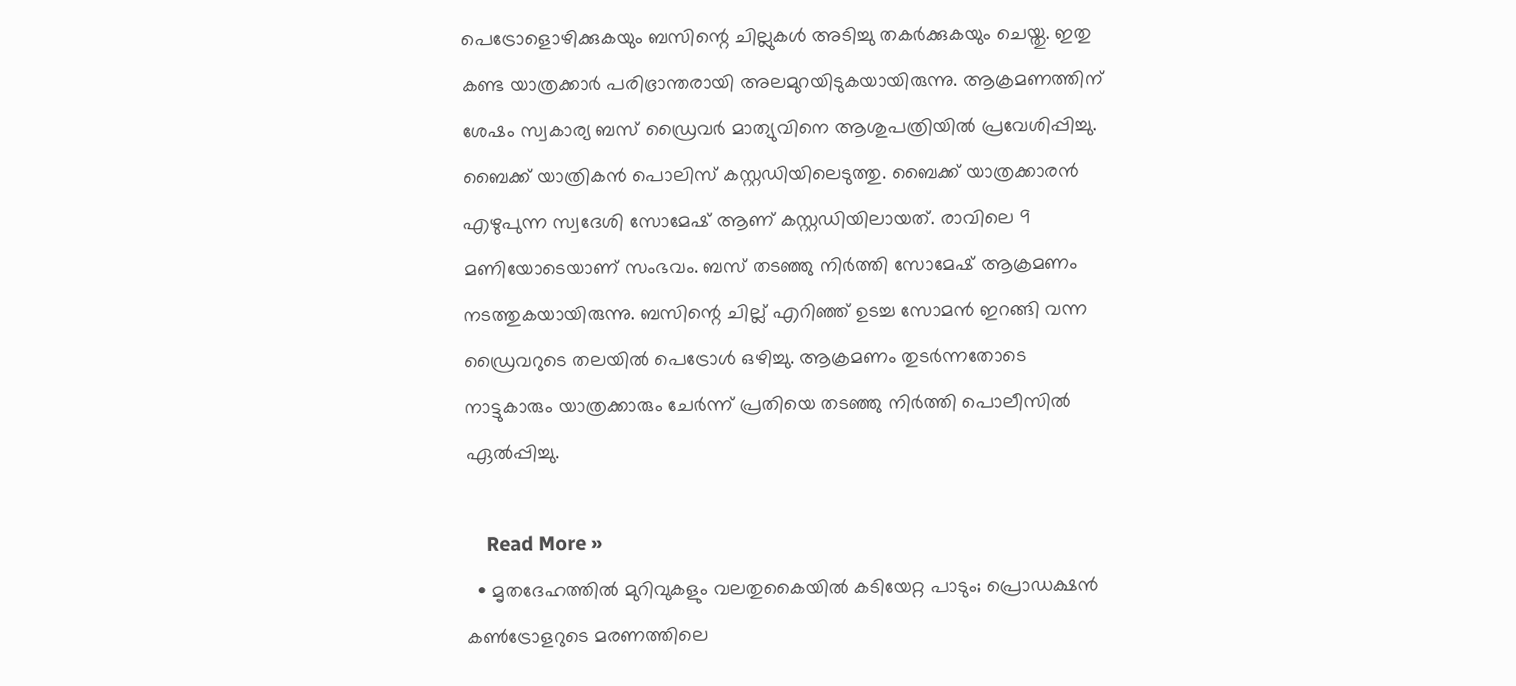പെട്രോളൊഴിക്കുകയും ബസിന്റെ ചില്ലുകള്‍ അടിച്ചു തകര്‍ക്കുകയും ചെയ്തു. ഇതു കണ്ട യാത്രക്കാര്‍ പരിഭ്രാന്തരായി അലമുറയിടുകയായിരുന്നു. ആക്രമണത്തിന് ശേഷം സ്വകാര്യ ബസ് ഡ്രൈവര്‍ മാത്യുവിനെ ആശുപത്രിയില്‍ പ്രവേശിപ്പിച്ചു. ബൈക്ക് യാത്രികന്‍ പൊലിസ് കസ്റ്റഡിയിലെടുത്തു. ബൈക്ക് യാത്രക്കാരന്‍ എഴുപുന്ന സ്വദേശി സോമേഷ് ആണ് കസ്റ്റഡിയിലായത്. രാവിലെ 9 മണിയോടെയാണ് സംഭവം. ബസ് തടഞ്ഞു നിര്‍ത്തി സോമേഷ് ആക്രമണം നടത്തുകയായിരുന്നു. ബസിന്റെ ചില്ല് എറിഞ്ഞ് ഉടച്ച സോമന്‍ ഇറങ്ങി വന്ന ഡ്രൈവറുടെ തലയില്‍ പെട്രോള്‍ ഒഴിച്ചു. ആക്രമണം തുടര്‍ന്നതോടെ നാട്ടുകാരും യാത്രക്കാരും ചേര്‍ന്ന് പ്രതിയെ തടഞ്ഞു നിര്‍ത്തി പൊലീസില്‍ ഏല്‍പ്പിച്ചു.

    Read More »
  • മൃതദേഹത്തില്‍ മുറിവുകളും വലതുകൈയില്‍ കടിയേറ്റ പാടും; പ്രൊഡക്ഷന്‍ കണ്‍ട്രോളറുടെ മരണത്തിലെ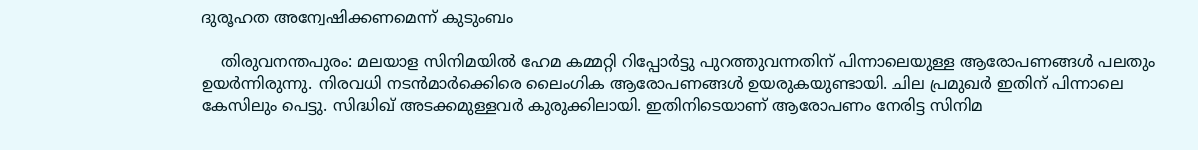ദുരൂഹത അന്വേഷിക്കണമെന്ന് കുടുംബം

    തിരുവനന്തപുരം: മലയാള സിനിമയില്‍ ഹേമ കമ്മറ്റി റിപ്പോര്‍ട്ടു പുറത്തുവന്നതിന് പിന്നാലെയുള്ള ആരോപണങ്ങള്‍ പലതും ഉയര്‍ന്നിരുന്നു. നിരവധി നടന്‍മാര്‍ക്കെിരെ ലൈംഗിക ആരോപണങ്ങള്‍ ഉയരുകയുണ്ടായി. ചില പ്രമുഖര്‍ ഇതിന് പിന്നാലെ കേസിലും പെട്ടു. സിദ്ധിഖ് അടക്കമുള്ളവര്‍ കുരുക്കിലായി. ഇതിനിടെയാണ് ആരോപണം നേരിട്ട സിനിമ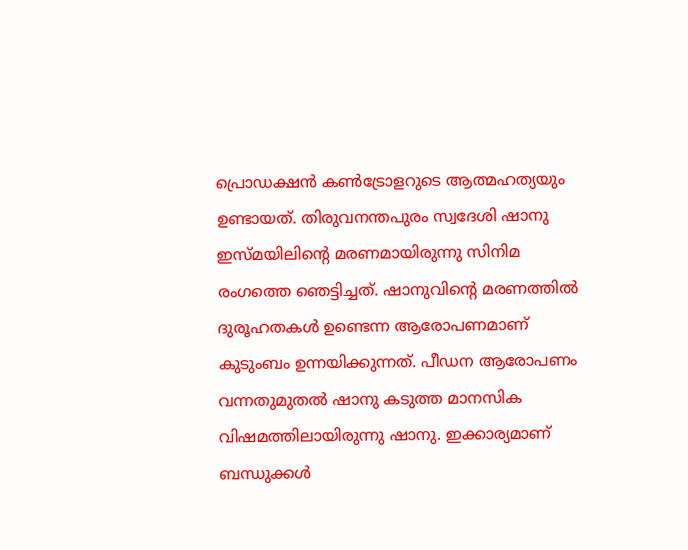പ്രൊഡക്ഷന്‍ കണ്‍ട്രോളറുടെ ആത്മഹത്യയും ഉണ്ടായത്. തിരുവനന്തപുരം സ്വദേശി ഷാനു ഇസ്മയിലിന്റെ മരണമായിരുന്നു സിനിമ രംഗത്തെ ഞെട്ടിച്ചത്. ഷാനുവിന്റെ മരണത്തില്‍ ദുരൂഹതകള്‍ ഉണ്ടെന്ന ആരോപണമാണ് കുടുംബം ഉന്നയിക്കുന്നത്. പീഡന ആരോപണം വന്നതുമുതല്‍ ഷാനു കടുത്ത മാനസിക വിഷമത്തിലായിരുന്നു ഷാനു. ഇക്കാര്യമാണ് ബന്ധുക്കള്‍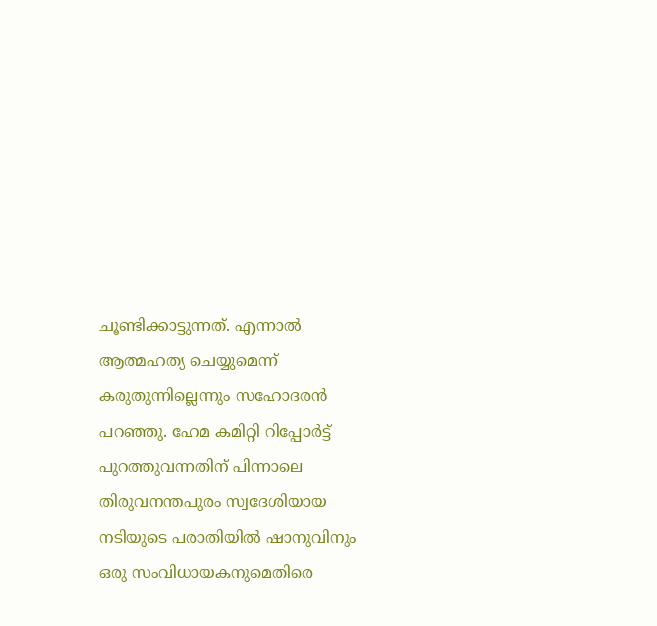ചൂണ്ടിക്കാട്ടുന്നത്. എന്നാല്‍ ആത്മഹത്യ ചെയ്യുമെന്ന് കരുതുന്നില്ലെന്നും സഹോദരന്‍ പറഞ്ഞു. ഹേമ കമിറ്റി റിപ്പോര്‍ട്ട് പുറത്തുവന്നതിന് പിന്നാലെ തിരുവനന്തപുരം സ്വദേശിയായ നടിയുടെ പരാതിയില്‍ ഷാനുവിനും ഒരു സംവിധായകനുമെതിരെ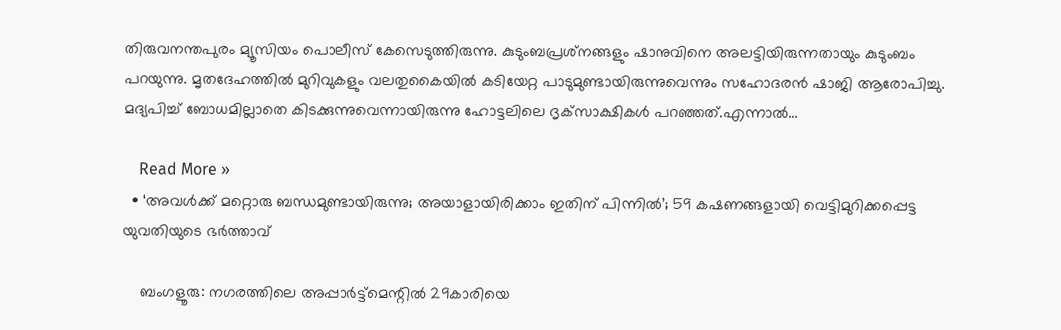തിരുവനന്തപുരം മ്യൂസിയം പൊലീസ് കേസെടുത്തിരുന്നു. കുടുംബപ്രശ്‌നങ്ങളും ഷാനുവിനെ അലട്ടിയിരുന്നതായും കുടുംബം പറയുന്നു. മൃതദേഹത്തില്‍ മുറിവുകളും വലതുകൈയില്‍ കടിയേറ്റ പാടുമുണ്ടായിരുന്നുവെന്നും സഹോദരന്‍ ഷാജി ആരോപിച്ചു. മദ്യപിച്ച് ബോധമില്ലാതെ കിടക്കുന്നുവെന്നായിരുന്നു ഹോട്ടലിലെ ദൃക്‌സാക്ഷികള്‍ പറഞ്ഞത്.എന്നാല്‍…

    Read More »
  • ‘അവള്‍ക്ക് മറ്റൊരു ബന്ധമുണ്ടായിരുന്നു; അയാളായിരിക്കാം ഇതിന് പിന്നില്‍’; 59 കഷണങ്ങളായി വെട്ടിമുറിക്കപ്പെട്ട യുവതിയുടെ ഭര്‍ത്താവ്

    ബംഗളൂരു: നഗരത്തിലെ അപ്പാര്‍ട്ട്മെന്റില്‍ 29കാരിയെ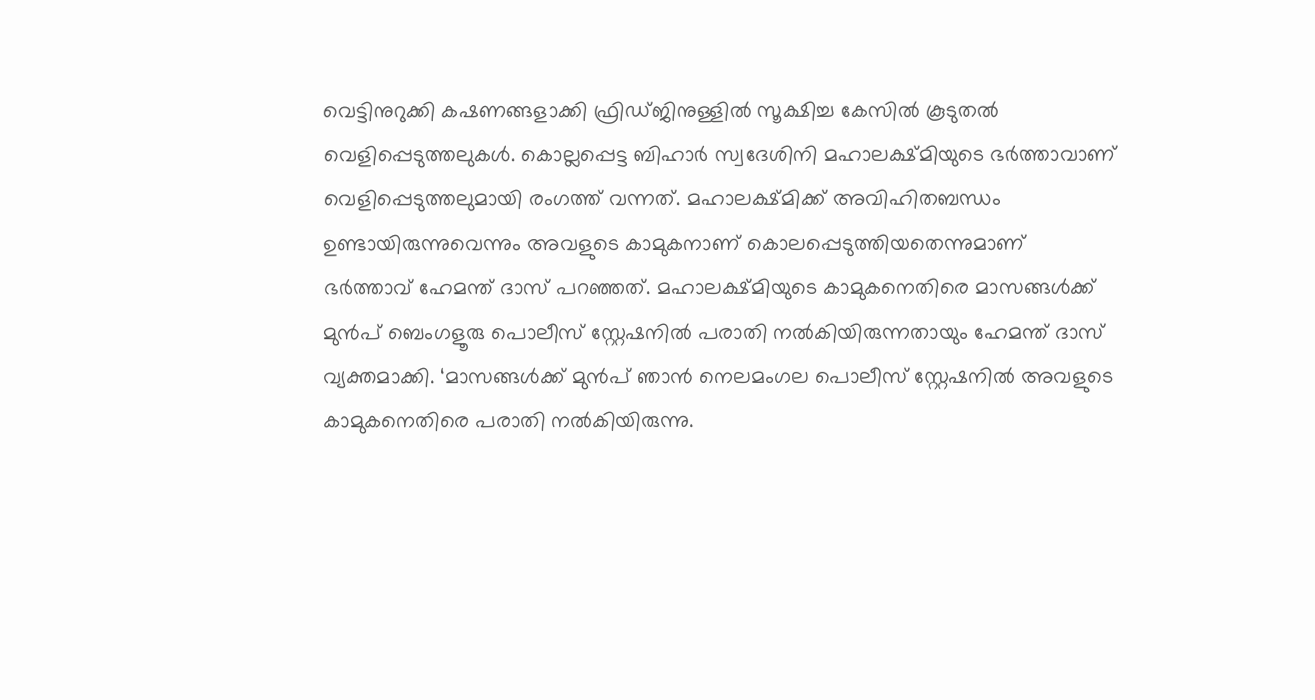വെട്ടിനുറുക്കി കഷണങ്ങളാക്കി ഫ്രിഡ്ജിനുള്ളില്‍ സൂക്ഷിച്ച കേസില്‍ കൂടുതല്‍ വെളിപ്പെടുത്തലുകള്‍. കൊല്ലപ്പെട്ട ബിഹാര്‍ സ്വദേശിനി മഹാലക്ഷ്മിയുടെ ഭര്‍ത്താവാണ് വെളിപ്പെടുത്തലുമായി രംഗത്ത് വന്നത്. മഹാലക്ഷ്മിക്ക് അവിഹിതബന്ധം ഉണ്ടായിരുന്നുവെന്നും അവളുടെ കാമുകനാണ് കൊലപ്പെടുത്തിയതെന്നുമാണ് ഭര്‍ത്താവ് ഹേമന്ത് ദാസ് പറഞ്ഞത്. മഹാലക്ഷ്മിയുടെ കാമുകനെതിരെ മാസങ്ങള്‍ക്ക് മുന്‍പ് ബെംഗളൂരു പൊലീസ് സ്റ്റേഷനില്‍ പരാതി നല്‍കിയിരുന്നതായും ഹേമന്ത് ദാസ് വ്യക്തമാക്കി. ‘മാസങ്ങള്‍ക്ക് മുന്‍പ് ഞാന്‍ നെലമംഗല പൊലീസ് സ്റ്റേഷനില്‍ അവളുടെ കാമുകനെതിരെ പരാതി നല്‍കിയിരുന്നു.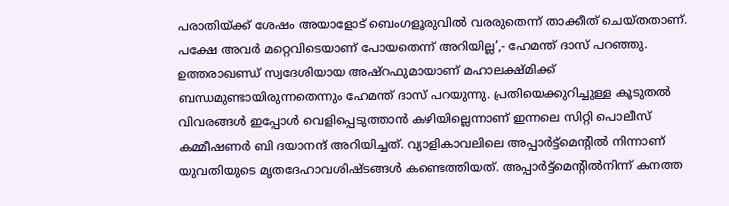പരാതിയ്ക്ക് ശേഷം അയാളോട് ബെംഗളൂരുവില്‍ വരരുതെന്ന് താക്കീത് ചെയ്തതാണ്. പക്ഷേ അവര്‍ മറ്റെവിടെയാണ് പോയതെന്ന് അറിയില്ല’,- ഹേമന്ത് ദാസ് പറഞ്ഞു. ഉത്തരാഖണ്ഡ് സ്വദേശിയായ അഷ്‌റഫുമായാണ് മഹാലക്ഷ്മിക്ക് ബന്ധമുണ്ടായിരുന്നതെന്നും ഹേമന്ത് ദാസ് പറയുന്നു. പ്രതിയെക്കുറിച്ചുള്ള കൂടുതല്‍ വിവരങ്ങള്‍ ഇപ്പോള്‍ വെളിപ്പെടുത്താന്‍ കഴിയില്ലെന്നാണ് ഇന്നലെ സിറ്റി പൊലീസ് കമ്മീഷണര്‍ ബി ദയാനന്ദ് അറിയിച്ചത്. വ്യാളികാവലിലെ അപ്പാര്‍ട്ട്‌മെന്റില്‍ നിന്നാണ് യുവതിയുടെ മൃതദേഹാവശിഷ്ടങ്ങള്‍ കണ്ടെത്തിയത്. അപ്പാര്‍ട്ട്‌മെന്റില്‍നിന്ന് കനത്ത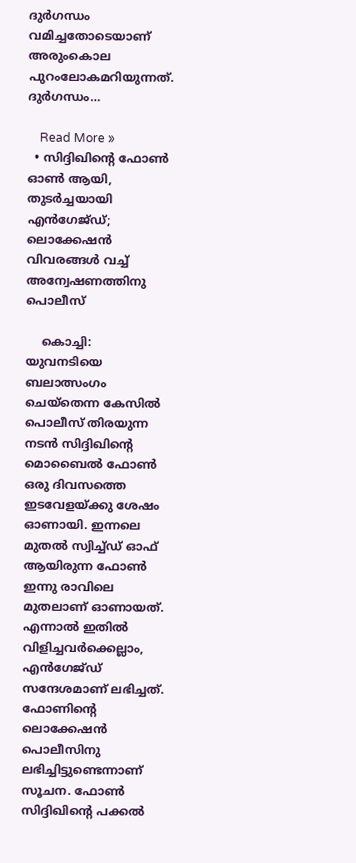ദുര്‍ഗന്ധം വമിച്ചതോടെയാണ് അരുംകൊല പുറംലോകമറിയുന്നത്. ദുര്‍ഗന്ധം…

    Read More »
  • സിദ്ദിഖിന്റെ ഫോണ്‍ ഓണ്‍ ആയി, തുടര്‍ച്ചയായി എന്‍ഗേജ്ഡ്; ലൊക്കേഷന്‍ വിവരങ്ങള്‍ വച്ച് അന്വേഷണത്തിനു പൊലീസ്

    കൊച്ചി: യുവനടിയെ ബലാത്സംഗം ചെയ്തെന്ന കേസില്‍ പൊലീസ് തിരയുന്ന നടന്‍ സിദ്ദിഖിന്റെ മൊബൈല്‍ ഫോണ്‍ ഒരു ദിവസത്തെ ഇടവേളയ്ക്കു ശേഷം ഓണായി. ഇന്നലെ മുതല്‍ സ്വിച്ച്ഡ് ഓഫ് ആയിരുന്ന ഫോണ്‍ ഇന്നു രാവിലെ മുതലാണ് ഓണായത്. എന്നാല്‍ ഇതില്‍ വിളിച്ചവര്‍ക്കെല്ലാം, എന്‍ഗേജ്ഡ് സന്ദേശമാണ് ലഭിച്ചത്. ഫോണിന്റെ ലൊക്കേഷന്‍ പൊലീസിനു ലഭിച്ചിട്ടുണ്ടെന്നാണ് സൂചന. ഫോണ്‍ സിദ്ദിഖിന്റെ പക്കല്‍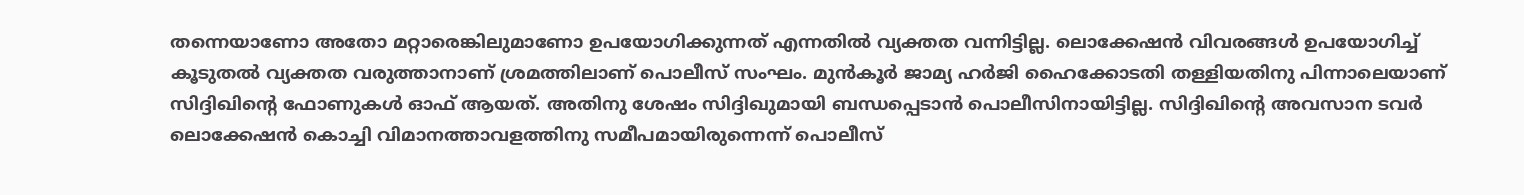തന്നെയാണോ അതോ മറ്റാരെങ്കിലുമാണോ ഉപയോഗിക്കുന്നത് എന്നതില്‍ വ്യക്തത വന്നിട്ടില്ല. ലൊക്കേഷന്‍ വിവരങ്ങള്‍ ഉപയോഗിച്ച് കൂടുതല്‍ വ്യക്തത വരുത്താനാണ് ശ്രമത്തിലാണ് പൊലീസ് സംഘം. മുന്‍കൂര്‍ ജാമ്യ ഹര്‍ജി ഹൈക്കോടതി തള്ളിയതിനു പിന്നാലെയാണ് സിദ്ദിഖിന്റെ ഫോണുകള്‍ ഓഫ് ആയത്. അതിനു ശേഷം സിദ്ദിഖുമായി ബന്ധപ്പെടാന്‍ പൊലീസിനായിട്ടില്ല. സിദ്ദിഖിന്റെ അവസാന ടവര്‍ ലൊക്കേഷന്‍ കൊച്ചി വിമാനത്താവളത്തിനു സമീപമായിരുന്നെന്ന് പൊലീസ്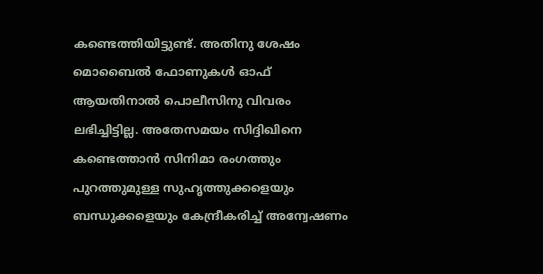കണ്ടെത്തിയിട്ടുണ്ട്. അതിനു ശേഷം മൊബൈല്‍ ഫോണുകള്‍ ഓഫ് ആയതിനാല്‍ പൊലീസിനു വിവരം ലഭിച്ചിട്ടില്ല. അതേസമയം സിദ്ദിഖിനെ കണ്ടെത്താന്‍ സിനിമാ രംഗത്തും പുറത്തുമുള്ള സുഹൃത്തുക്കളെയും ബന്ധുക്കളെയും കേന്ദ്രീകരിച്ച് അന്വേഷണം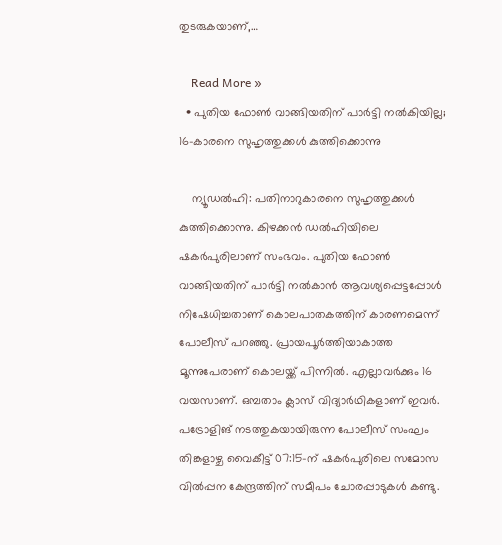തുടരുകയാണ്,…

    Read More »
  • പുതിയ ഫോണ്‍ വാങ്ങിയതിന് പാര്‍ട്ടി നല്‍കിയില്ല; 16-കാരനെ സുഹൃത്തുക്കള്‍ കുത്തിക്കൊന്നു

    ന്യൂഡല്‍ഹി: പതിനാറുകാരനെ സുഹൃത്തുക്കള്‍ കുത്തിക്കൊന്നു. കിഴക്കന്‍ ഡല്‍ഹിയിലെ ഷകര്‍പുരിലാണ് സംഭവം. പുതിയ ഫോണ്‍ വാങ്ങിയതിന് പാര്‍ട്ടി നല്‍കാന്‍ ആവശ്യപ്പെട്ടപ്പോള്‍ നിഷേധിച്ചതാണ് കൊലപാതകത്തിന് കാരണമെന്ന് പോലീസ് പറഞ്ഞു. പ്രായപൂര്‍ത്തിയാകാത്ത മൂന്നുപേരാണ് കൊലയ്ക്ക് പിന്നില്‍. എല്ലാവര്‍ക്കും 16 വയസാണ്. ഒമ്പതാം ക്ലാസ് വിദ്യാര്‍ഥികളാണ് ഇവര്‍. പട്രോളിങ് നടത്തുകയായിരുന്ന പോലീസ് സംഘം തിങ്കളാഴ്ച വൈകീട്ട് 07:15-ന് ഷകര്‍പുരിലെ സമോസ വില്‍പ്പന കേന്ദ്രത്തിന് സമീപം ചോരപ്പാടുകള്‍ കണ്ടു.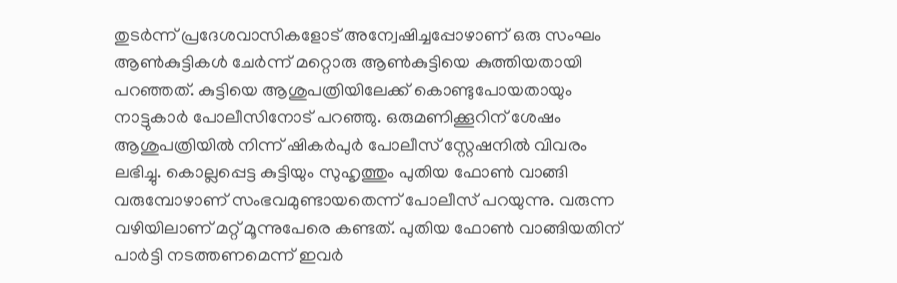തുടര്‍ന്ന് പ്രദേശവാസികളോട് അന്വേഷിച്ചപ്പോഴാണ് ഒരു സംഘം ആണ്‍കുട്ടികള്‍ ചേര്‍ന്ന് മറ്റൊരു ആണ്‍കുട്ടിയെ കുത്തിയതായി പറഞ്ഞത്. കുട്ടിയെ ആശുപത്രിയിലേക്ക് കൊണ്ടുപോയതായും നാട്ടുകാര്‍ പോലീസിനോട് പറഞ്ഞു. ഒരുമണിക്കൂറിന് ശേഷം ആശുപത്രിയില്‍ നിന്ന് ഷികര്‍പുര്‍ പോലീസ് സ്റ്റേഷനില്‍ വിവരം ലഭിച്ചു. കൊല്ലപ്പെട്ട കുട്ടിയും സുഹൃത്തും പുതിയ ഫോണ്‍ വാങ്ങി വരുമ്പോഴാണ് സംഭവമുണ്ടായതെന്ന് പോലീസ് പറയുന്നു. വരുന്ന വഴിയിലാണ് മറ്റ് മൂന്നുപേരെ കണ്ടത്. പുതിയ ഫോണ്‍ വാങ്ങിയതിന് പാര്‍ട്ടി നടത്തണമെന്ന് ഇവര്‍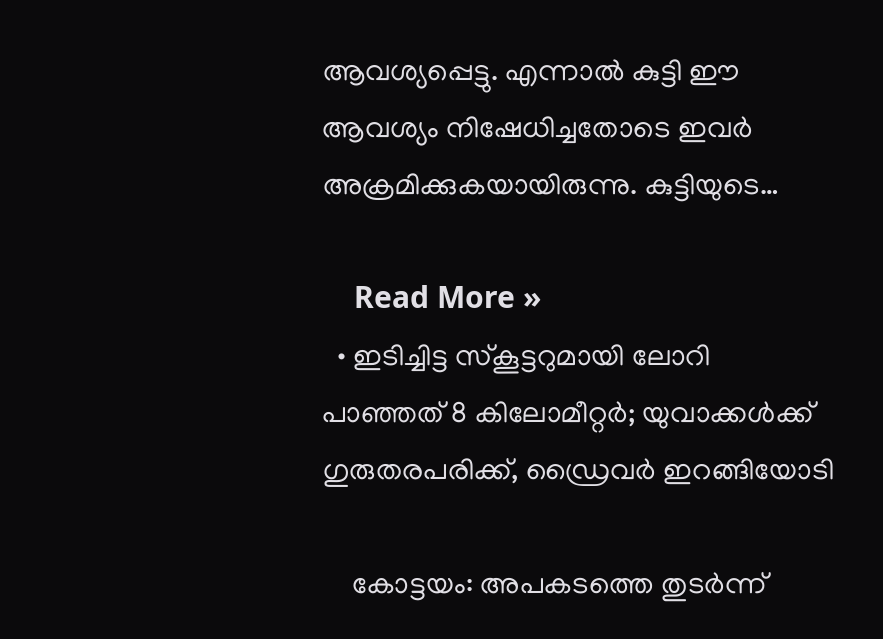ആവശ്യപ്പെട്ടു. എന്നാല്‍ കുട്ടി ഈ ആവശ്യം നിഷേധിച്ചതോടെ ഇവര്‍ അക്രമിക്കുകയായിരുന്നു. കുട്ടിയുടെ…

    Read More »
  • ഇടിച്ചിട്ട സ്‌കൂട്ടറുമായി ലോറി പാഞ്ഞത് 8 കിലോമീറ്റര്‍; യുവാക്കള്‍ക്ക് ഗുരുതരപരിക്ക്, ഡ്രൈവര്‍ ഇറങ്ങിയോടി

    കോട്ടയം: അപകടത്തെ തുടര്‍ന്ന്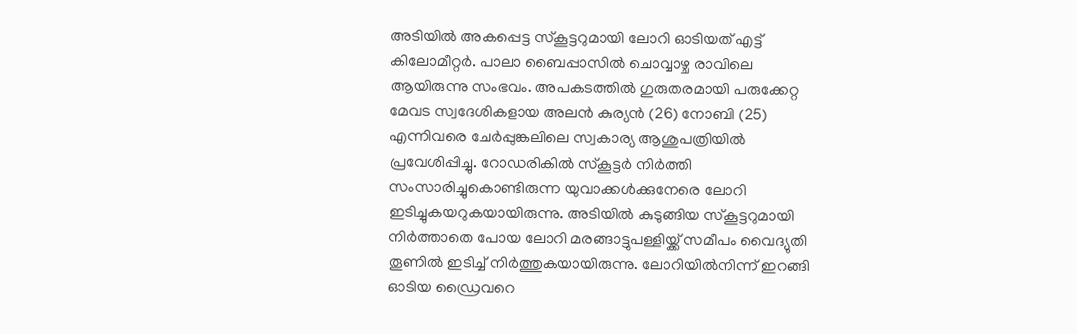അടിയില്‍ അകപ്പെട്ട സ്‌കൂട്ടറുമായി ലോറി ഓടിയത് എട്ട് കിലോമീറ്റര്‍. പാലാ ബൈപ്പാസില്‍ ചൊവ്വാഴ്ച രാവിലെ ആയിരുന്നു സംഭവം. അപകടത്തില്‍ ഗുരുതരമായി പരുക്കേറ്റ മേവട സ്വദേശികളായ അലന്‍ കുര്യന്‍ (26) നോബി (25) എന്നിവരെ ചേര്‍പ്പുങ്കലിലെ സ്വകാര്യ ആശുപത്രിയില്‍ പ്രവേശിപ്പിച്ചു. റോഡരികില്‍ സ്‌കൂട്ടര്‍ നിര്‍ത്തി സംസാരിച്ചുകൊണ്ടിരുന്ന യുവാക്കള്‍ക്കുനേരെ ലോറി ഇടിച്ചുകയറുകയായിരുന്നു. അടിയില്‍ കുടുങ്ങിയ സ്‌കൂട്ടറുമായി നിര്‍ത്താതെ പോയ ലോറി മരങ്ങാട്ടുപള്ളിയ്ക്ക് സമീപം വൈദ്യുതി തൂണില്‍ ഇടിച്ച് നിര്‍ത്തുകയായിരുന്നു. ലോറിയില്‍നിന്ന് ഇറങ്ങി ഓടിയ ഡ്രൈവറെ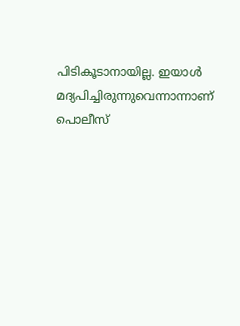പിടികൂടാനായില്ല. ഇയാള്‍ മദ്യപിച്ചിരുന്നുവെന്നാന്നാണ് പൊലീസ്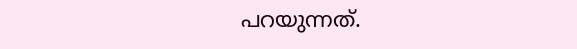പറയുന്നത്.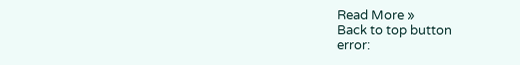Read More »
Back to top button
error: